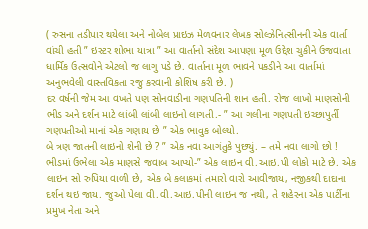( રુસના તડીપાર થયેલા અને નોબેલ પ્રાઇઝ મેળવનાર લેખક સોલ્ઝેનિત્સીનની એક વાર્તા વાંચી હતી ” ઇસ્ટર શોભા યાત્રા ” આ વાર્તાનો સંદેશ આપણા મૂળ ઉદ્દેશ ચુકીને ઉજવાતા ધાર્મિક ઉત્સવોને એટલો જ લાગુ પડે છે. વાર્તાના મૂળ ભાવને પકડીને આ વાર્તામાં અનુભવેલી વાસ્તવિકતા રજુ કરવાની કોશિષ કરી છે. )
દર વર્ષની જેમ આ વખતે પણ સોનવાડીના ગણપતિની શાન હતી. રોજ લાખો માણસોની ભીડ અને દર્શન માટે લાંબી લાંબી લાઇનો લાગતી.- ” આ ગલીના ગણપતી ઇચ્છાપુર્તી ગણપતીઓ માનાં એક ગણાય છે ” એક ભાવુક બોલ્યો.
બે ત્રણ જાતની લાઇનો શેની છે ? ” એક નવા આગંતુકે પુછ્યું. – તમે નવા લાગો છો ! ભીડમાં ઉભેલા એક માણસે જવાબ આપ્યો-” એક લાઇન વી.આઇ.પી લોકો માટે છે. એક લાઇન સો રુપિયા વાળી છે, એક બે કલાકમાં તમારો વારો આવીજાય, નજીકથી દાદાના દર્શન થઇ જાય. જુઓ પેલા વી.વી.આઇ.પીની લાઇન જ નથી, તે શહેરના એક પાર્ટીના પ્રમુખ નેતા અને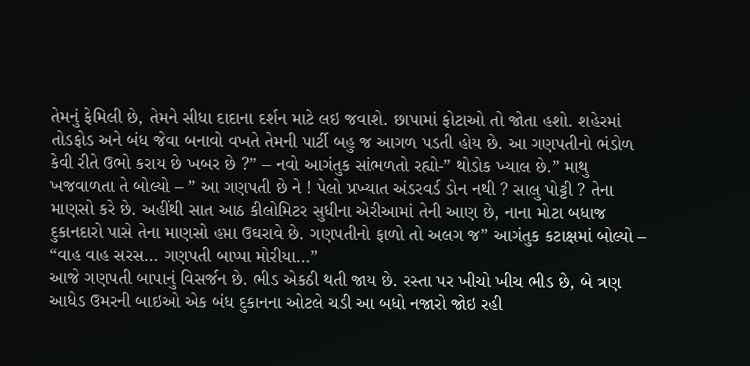તેમનું ફેમિલી છે, તેમને સીધા દાદાના દર્શન માટે લઇ જવાશે. છાપામાં ફોટાઓ તો જોતા હશો. શહેરમાં તોડફોડ અને બંધ જેવા બનાવો વખતે તેમની પાર્ટી બહુ જ આગળ પડતી હોય છે. આ ગણપતીનો ભંડોળ કેવી રીતે ઉભો કરાય છે ખબર છે ?” – નવો આગંતુક સાંભળતો રહ્યો-” થોડોક ખ્યાલ છે.” માથુ ખજવાળતા તે બોલ્યો – ” આ ગણપતી છે ને ! પેલો પ્રખ્યાત અંડરવર્ડ ડોન નથી ? સાલુ પોટ્ટી ? તેના માણસો કરે છે. અહીંથી સાત આઠ કીલોમિટર સુધીના એરીઆમાં તેની આણ છે, નાના મોટા બધાજ દુકાનદારો પાસે તેના માણસો હપ્તા ઉઘરાવે છે. ગણપતીનો ફાળો તો અલગ જ” આગંતુક કટાક્ષમાં બોલ્યો – “વાહ વાહ સરસ… ગણપતી બાપ્પા મોરીયા…”
આજે ગણપતી બાપાનું વિસર્જન છે. ભીડ એકઠી થતી જાય છે. રસ્તા પર ખીચો ખીચ ભીડ છે, બે ત્રણ આધેડ ઉમરની બાઇઓ એક બંધ દુકાનના ઓટલે ચડી આ બધો નજારો જોઇ રહી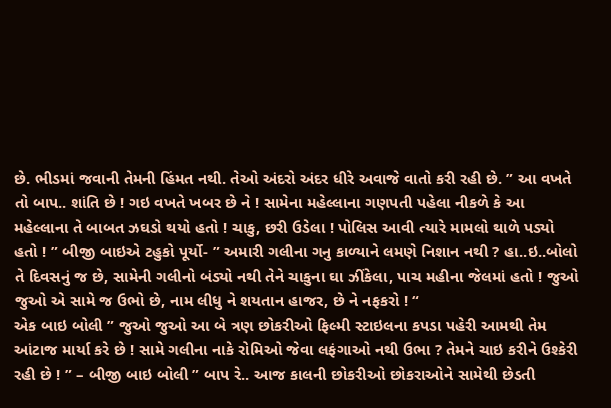છે. ભીડમાં જવાની તેમની હિંમત નથી. તેઓ અંદરો અંદર ધીરે અવાજે વાતો કરી રહી છે. ” આ વખતે તો બાપ.. શાંતિ છે ! ગઇ વખતે ખબર છે ને ! સામેના મહેલ્લાના ગણપતી પહેલા નીકળે કે આ મહેલ્લાના તે બાબત ઝઘડો થયો હતો ! ચાકુ, છરી ઉડેલા ! પોલિસ આવી ત્યારે મામલો થાળે પડ્યો હતો ! ” બીજી બાઇએ ટહુકો પૂર્યો- ” અમારી ગલીના ગનુ કાળ્યાને લમણે નિશાન નથી ? હા..ઇ..બોલો તે દિવસનું જ છે, સામેની ગલીનો બંડ્યો નથી તેને ચાકુના ઘા ઝીંકેલા, પાચ મહીના જેલમાં હતો ! જુઓ જુઓ એ સામે જ ઉભો છે, નામ લીધુ ને શયતાન હાજર, છે ને નફકરો ! “
એક બાઇ બોલી ” જુઓ જુઓ આ બે ત્રણ છોકરીઓ ફિલ્મી સ્ટાઇલના કપડા પહેરી આમથી તેમ આંટાજ માર્યા કરે છે ! સામે ગલીના નાકે રોમિઓ જેવા લફંગાઓ નથી ઉભા ? તેમને ચાઇ કરીને ઉશ્કેરી રહી છે ! ” – બીજી બાઇ બોલી ” બાપ રે.. આજ કાલની છોકરીઓ છોકરાઓને સામેથી છેડતી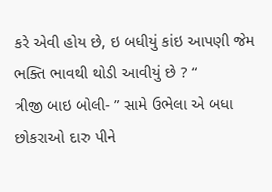કરે એવી હોય છે, ઇ બધીયું કાંઇ આપણી જેમ ભક્તિ ભાવથી થોડી આવીયું છે ? “
ત્રીજી બાઇ બોલી- ” સામે ઉભેલા એ બધા છોકરાઓ દારુ પીને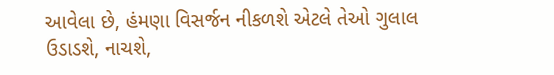આવેલા છે, હંમણા વિસર્જન નીકળશે એટલે તેઓ ગુલાલ ઉડાડશે, નાચશે,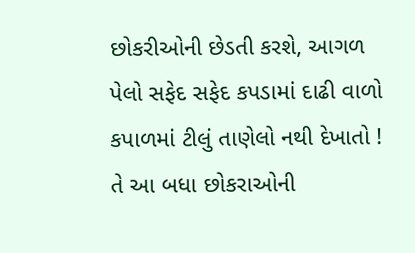છોકરીઓની છેડતી કરશે, આગળ પેલો સફેદ સફેદ કપડામાં દાઢી વાળો કપાળમાં ટીલું તાણેલો નથી દેખાતો ! તે આ બધા છોકરાઓની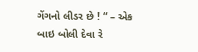ગેંગનો લીડર છે ! “ – એક બાઇ બોલી દેવા રે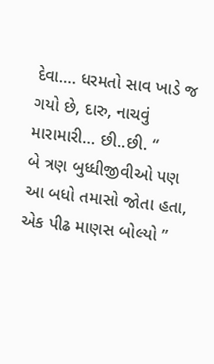દેવા…. ધરમતો સાવ ખાડે જ ગયો છે, દારુ, નાચવું મારામારી… છી..છી. “
બે ત્રણ બુધ્ધીજીવીઓ પણ આ બધો તમાસો જોતા હતા, એક પીઢ માણસ બોલ્યો ”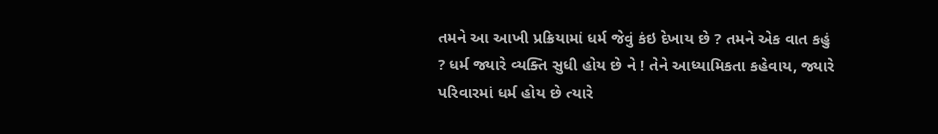તમને આ આખી પ્રક્રિયામાં ધર્મ જેવું કંઇ દેખાય છે ? તમને એક વાત કહું ? ધર્મ જ્યારે વ્યક્તિ સુધી હોય છે ને ! તેને આધ્યામિકતા કહેવાય, જ્યારે પરિવારમાં ધર્મ હોય છે ત્યારે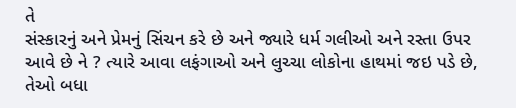તે
સંસ્કારનું અને પ્રેમનું સિંચન કરે છે અને જ્યારે ધર્મ ગલીઓ અને રસ્તા ઉપર આવે છે ને ? ત્યારે આવા લફંગાઓ અને લુચ્ચા લોકોના હાથમાં જઇ પડે છે, તેઓ બધા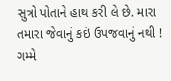સુત્રો પોતાને હાથ કરી લે છે. મારા તમારા જેવાનું કઇં ઉપજવાનું નથી ! ગમ્મે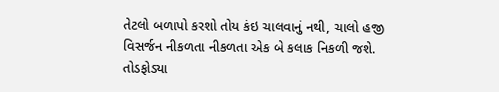તેટલો બળાપો કરશો તોય કંઇ ચાલવાનું નથી, ચાલો હજી વિસર્જન નીકળતા નીકળતા એક બે કલાક નિકળી જશે. તોડફોડ્યા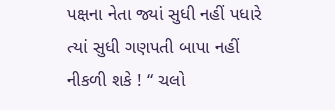પક્ષના નેતા જ્યાં સુધી નહીં પધારે ત્યાં સુધી ગણપતી બાપા નહીં નીકળી શકે ! “ ચલો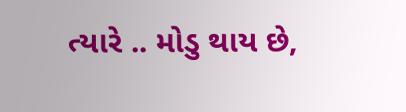ત્યારે .. મોડુ થાય છે,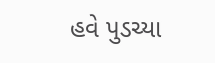હવે પુડચ્યા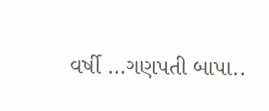વર્ષી …ગણપતી બાપા..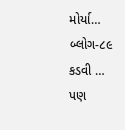મોર્યા…
બ્લોગ-૮૯
કડવી … પણ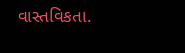વાસ્તવિકતા.